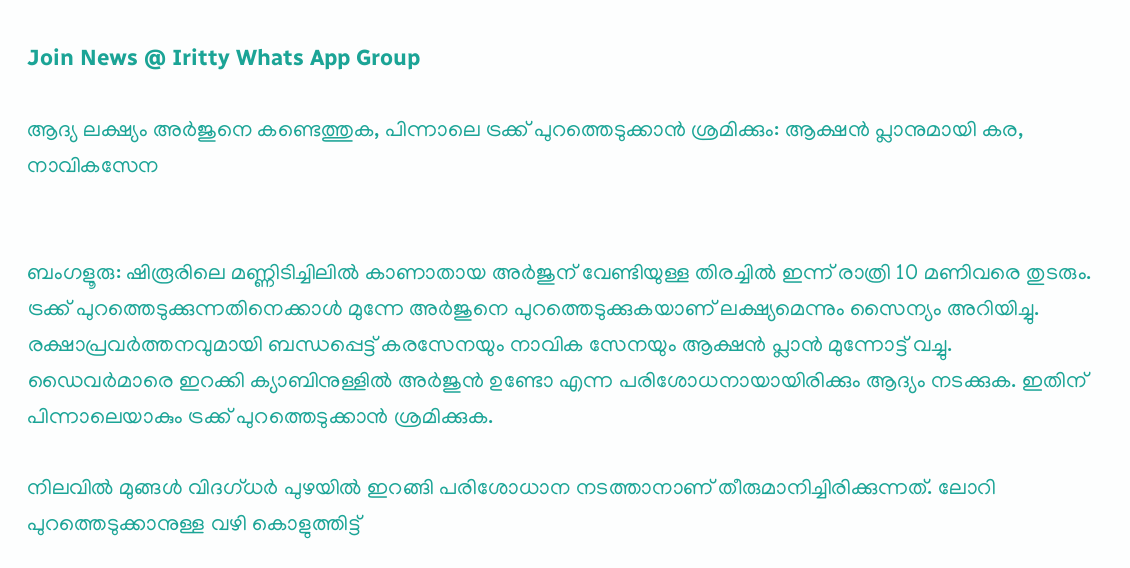Join News @ Iritty Whats App Group

ആദ്യ ലക്ഷ്യം അര്‍ജുനെ കണ്ടെത്തുക, പിന്നാലെ ട്രക്ക് പുറത്തെടുക്കാന്‍ ശ്രമിക്കും: ആക്ഷന്‍ പ്ലാനുമായി കര, നാവികസേന


ബംഗളൂരു: ഷിരൂരിലെ മണ്ണിടിച്ചിലില്‍ കാണാതായ അര്‍ജുന് വേണ്ടിയുള്ള തിരച്ചില്‍ ഇന്ന് രാത്രി 10 മണിവരെ തുടരും. ട്രക്ക് പുറത്തെടുക്കുന്നതിനെക്കാള്‍ മുന്നേ അര്‍ജുനെ പുറത്തെടുക്കുകയാണ് ലക്ഷ്യമെന്നും സൈന്യം അറിയിച്ചു. രക്ഷാപ്രവര്‍ത്തനവുമായി ബന്ധപ്പെട്ട് കരസേനയും നാവിക സേനയും ആക്ഷന്‍ പ്ലാന്‍ മുന്നോട്ട് വച്ചു. ഡൈവര്‍മാരെ ഇറക്കി ക്യാബിനുള്ളില്‍ അര്‍ജുന്‍ ഉണ്ടോ എന്ന പരിശോധനായായിരിക്കും ആദ്യം നടക്കുക. ഇതിന് പിന്നാലെയാകും ട്രക്ക് പുറത്തെടുക്കാന്‍ ശ്രമിക്കുക.

നിലവില്‍ മുങ്ങള്‍ വിദഗ്ധര്‍ പുഴയില്‍ ഇറങ്ങി പരിശോധാന നടത്താനാണ് തീരുമാനിച്ചിരിക്കുന്നത്. ലോറി പുറത്തെടുക്കാനുള്ള വഴി കൊളുത്തിട്ട്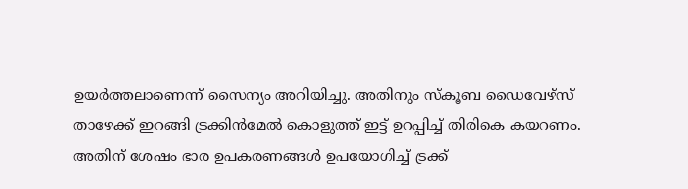ഉയര്‍ത്തലാണെന്ന് സൈന്യം അറിയിച്ചു. അതിനും സ്‌കൂബ ഡൈവേഴ്‌സ് താഴേക്ക് ഇറങ്ങി ട്രക്കിന്‍മേല്‍ കൊളുത്ത് ഇട്ട് ഉറപ്പിച്ച് തിരികെ കയറണം. അതിന് ശേഷം ഭാര ഉപകരണങ്ങള്‍ ഉപയോഗിച്ച് ട്രക്ക്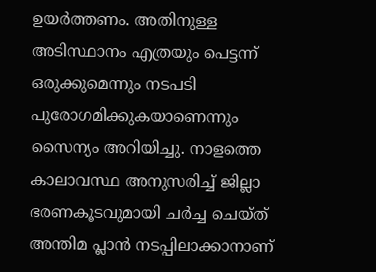ഉയര്‍ത്തണം. അതിനുള്ള അടിസ്ഥാനം എത്രയും പെട്ടന്ന് ഒരുക്കുമെന്നും നടപടി പുരോഗമിക്കുകയാണെന്നും സൈന്യം അറിയിച്ചു. നാളത്തെ കാലാവസ്ഥ അനുസരിച്ച് ജില്ലാ ഭരണകൂടവുമായി ചര്‍ച്ച ചെയ്ത് അന്തിമ പ്ലാന്‍ നടപ്പിലാക്കാനാണ്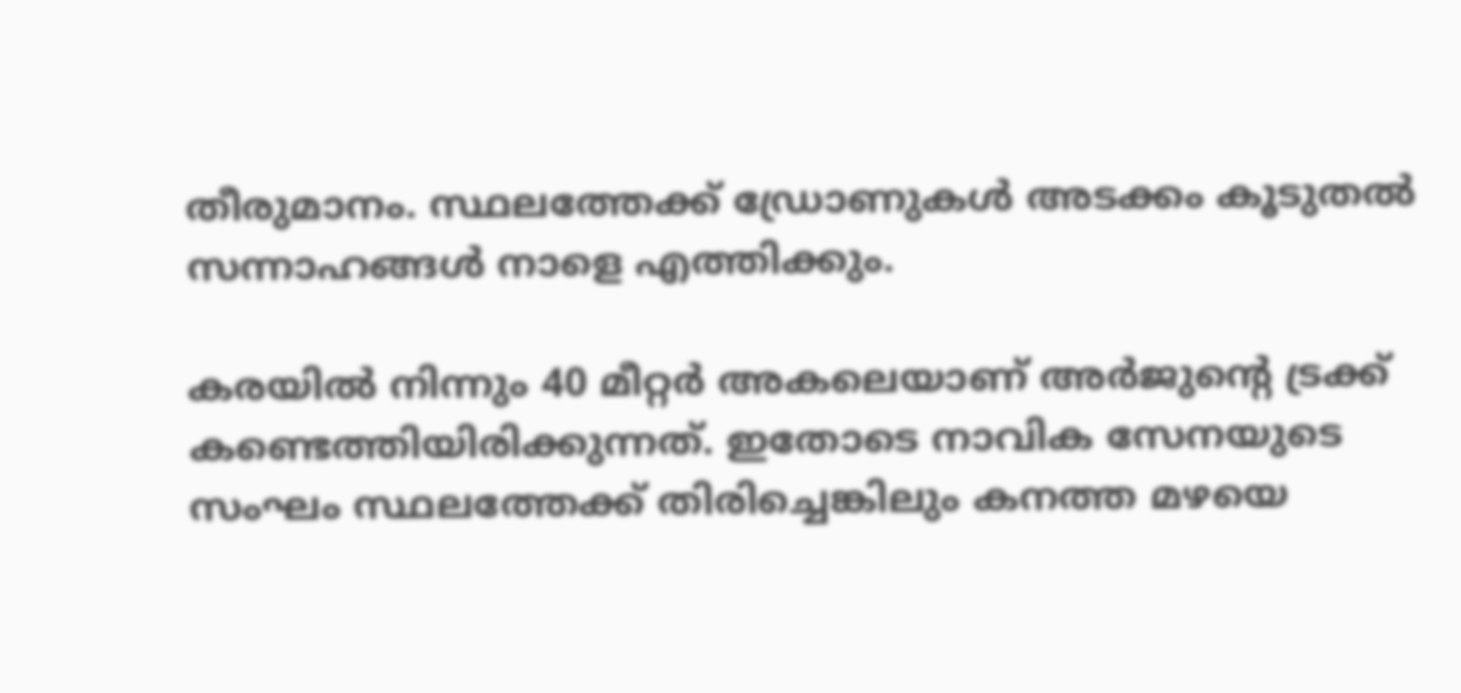തീരുമാനം. സ്ഥലത്തേക്ക് ഡ്രോണുകള്‍ അടക്കം കൂടുതല്‍ സന്നാഹങ്ങള്‍ നാളെ എത്തിക്കും.

കരയില്‍ നിന്നും 40 മീറ്റര്‍ അകലെയാണ് അര്‍ജുന്റെ ട്രക്ക് കണ്ടെത്തിയിരിക്കുന്നത്. ഇതോടെ നാവിക സേനയുടെ സംഘം സ്ഥലത്തേക്ക് തിരിച്ചെങ്കിലും കനത്ത മഴയെ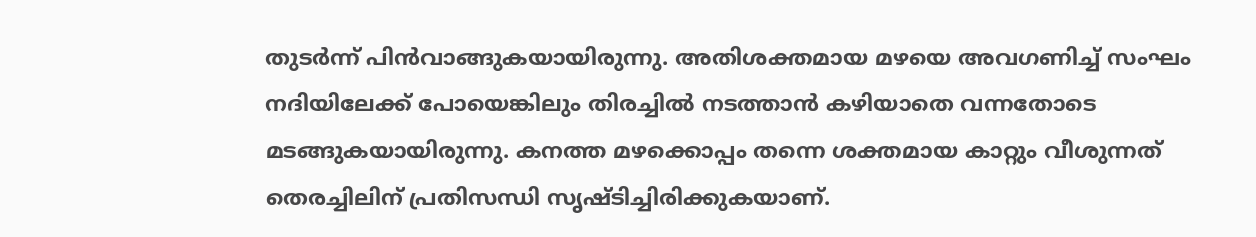തുടര്‍ന്ന് പിന്‍വാങ്ങുകയായിരുന്നു. അതിശക്തമായ മഴയെ അവഗണിച്ച് സംഘം നദിയിലേക്ക് പോയെങ്കിലും തിരച്ചില്‍ നടത്താന്‍ കഴിയാതെ വന്നതോടെ മടങ്ങുകയായിരുന്നു. കനത്ത മഴക്കൊപ്പം തന്നെ ശക്തമായ കാറ്റും വീശുന്നത് തെരച്ചിലിന് പ്രതിസന്ധി സൃഷ്ടിച്ചിരിക്കുകയാണ്.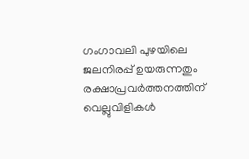ഗംഗാവലി പുഴയിലെ ജലനിരപ്പ് ഉയരുന്നതും രക്ഷാപ്രവര്‍ത്തനത്തിന് വെല്ലുവിളികള്‍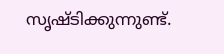സൃഷ്ടിക്കുന്നുണ്ട്.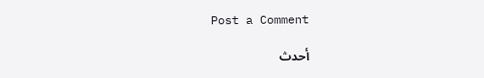Post a Comment

أحدث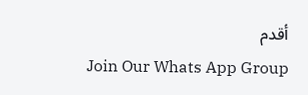أقدم
Join Our Whats App Group